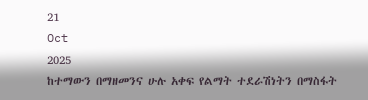21
Oct
2025
ከተማውን በማዘመንና ሁሉ አቀፍ የልማት ተደራሽነትን በማስፋት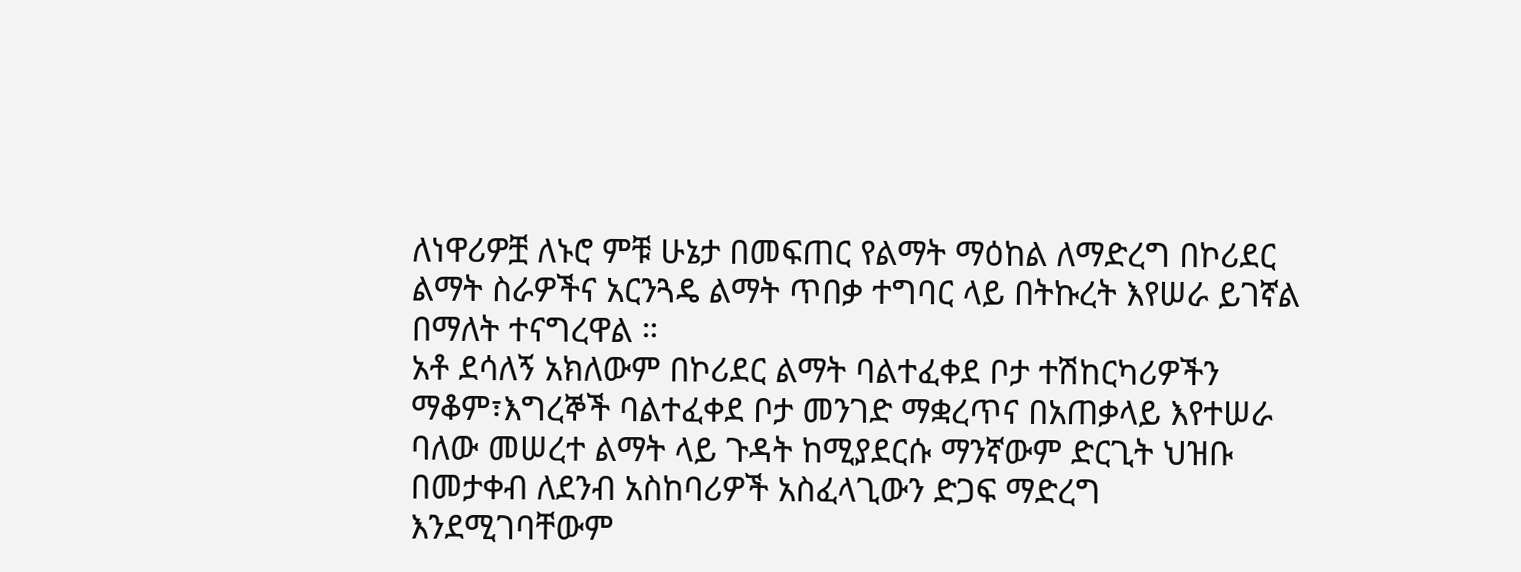ለነዋሪዎቿ ለኑሮ ምቹ ሁኔታ በመፍጠር የልማት ማዕከል ለማድረግ በኮሪደር ልማት ስራዎችና አርንጓዴ ልማት ጥበቃ ተግባር ላይ በትኩረት እየሠራ ይገኛል በማለት ተናግረዋል ።
አቶ ደሳለኝ አክለውም በኮሪደር ልማት ባልተፈቀደ ቦታ ተሽከርካሪዎችን ማቆም፣እግረኞች ባልተፈቀደ ቦታ መንገድ ማቋረጥና በአጠቃላይ እየተሠራ ባለው መሠረተ ልማት ላይ ጉዳት ከሚያደርሱ ማንኛውም ድርጊት ህዝቡ በመታቀብ ለደንብ አስከባሪዎች አስፈላጊውን ድጋፍ ማድረግ እንደሚገባቸውም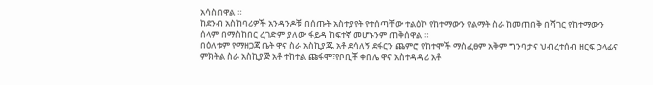አሳስበዋል ።
ከደንብ አስከባሪዎች አንዳንዶቹ በሰጡት አስተያየት የተሰጣቸው ተልዕኮ የከተማውን የልማት ስራ ከመጠበቅ በሻገር የከተማውን ሰላም በማስከበር ረገድም ያለው ፋይዳ ከፍተኛ መሆኑንም ጠቅሰዋል ።
በዕለቱም የማዘጋጃ ቤት ዋና ስራ አስኪያጁ አቶ ደሳለኝ ደፋርን ጨምሮ የከተሞች ማስፈፀም አቅም ግንባታና ህብረተሰብ ዘርፍ ኃላፊና ምክትል ስራ አስኪያጅ አቶ ተከተል ጩፋሞ፣የቦቢቾ ቀበሌ ዋና አስተዳዳሪ አቶ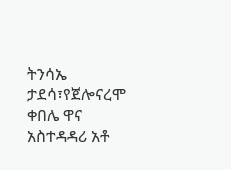ትንሳኤ ታደሳ፣የጀሎናረሞ ቀበሌ ዋና አስተዳዳሪ አቶ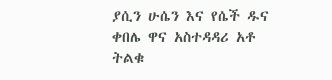ያሲን ሁሴን እና የሴች ዱና ቀበሌ ዋና አስተዳዳሪ አቶ ትልቁ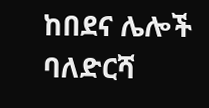ከበደና ሌሎች ባለድርሻ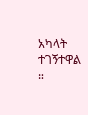አካላት ተገኝተዋል ።